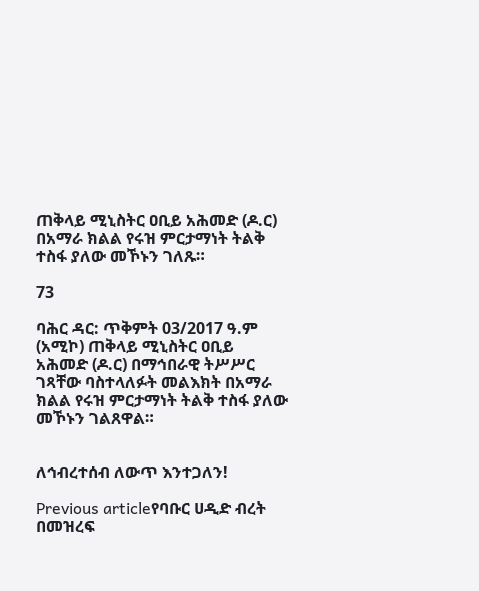ጠቅላይ ሚኒስትር ዐቢይ አሕመድ (ዶ.ር) በአማራ ክልል የሩዝ ምርታማነት ትልቅ ተስፋ ያለው መኾኑን ገለጹ።

73

ባሕር ዳር: ጥቅምት 03/2017 ዓ.ም (አሚኮ) ጠቅላይ ሚኒስትር ዐቢይ አሕመድ (ዶ.ር) በማኅበራዊ ትሥሥር ገጻቸው ባስተላለፉት መልእክት በአማራ ክልል የሩዝ ምርታማነት ትልቅ ተስፋ ያለው መኾኑን ገልጸዋል።


ለኅብረተሰብ ለውጥ እንተጋለን!

Previous articleየባቡር ሀዲድ ብረት በመዝረፍ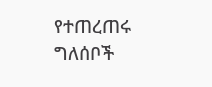የተጠረጠሩ ግለሰቦች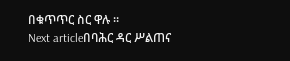በቁጥጥር ስር ዋሉ ።
Next articleበባሕር ዳር ሥልጠና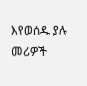እየወሰዱ ያሉ መሪዎች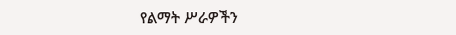የልማት ሥራዎችን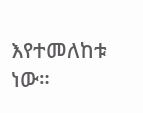እየተመለከቱ ነው።